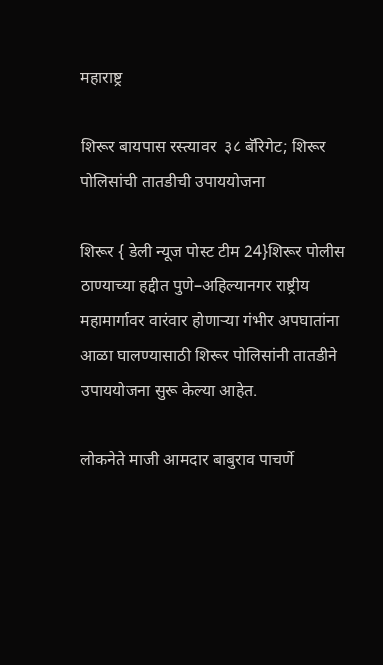महाराष्ट्र

शिरूर बायपास रस्त्यावर  ३८ बॅरिगेट; शिरूर पोलिसांची तातडीची उपाययोजना

शिरूर { डेली न्यूज पोस्ट टीम 24}शिरूर पोलीस ठाण्याच्या हद्दीत पुणे–अहिल्यानगर राष्ट्रीय महामार्गावर वारंवार होणाऱ्या गंभीर अपघातांना आळा घालण्यासाठी शिरूर पोलिसांनी तातडीने उपाययोजना सुरू केल्या आहेत.

लोकनेते माजी आमदार बाबुराव पाचर्णे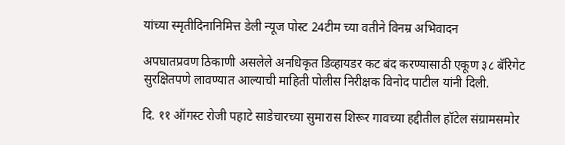यांच्या स्मृतीदिनानिमित्त डेली न्यूज पोस्ट 24टीम च्या वतीने विनम्र अभिवादन

अपघातप्रवण ठिकाणी असलेले अनधिकृत डिव्हायडर कट बंद करण्यासाठी एकूण ३८ बॅरिगेट सुरक्षितपणे लावण्यात आल्याची माहिती पोलीस निरीक्षक विनोद पाटील यांनी दिली.

दि. ११ ऑगस्ट रोजी पहाटे साडेचारच्या सुमारास शिरूर गावच्या हद्दीतील हॉटेल संग्रामसमोर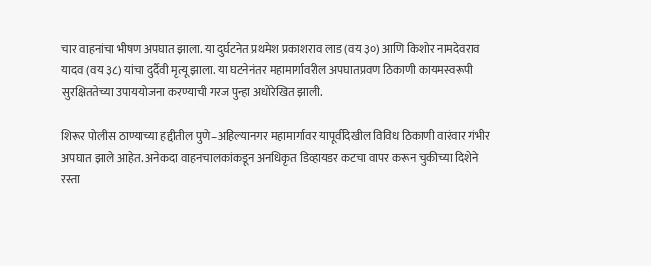चार वाहनांचा भीषण अपघात झाला. या दुर्घटनेत प्रथमेश प्रकाशराव लाड (वय ३०) आणि किशोर नामदेवराव यादव (वय ३८) यांचा दुर्दैवी मृत्यू झाला. या घटनेनंतर महामार्गावरील अपघातप्रवण ठिकाणी कायमस्वरूपी सुरक्षिततेच्या उपाययोजना करण्याची गरज पुन्हा अधोरेखित झाली.

शिरूर पोलीस ठाण्याच्या हद्दीतील पुणे–अहिल्यानगर महामार्गावर यापूर्वीदेखील विविध ठिकाणी वारंवार गंभीर अपघात झाले आहेत. अनेकदा वाहनचालकांकडून अनधिकृत डिव्हायडर कटचा वापर करून चुकीच्या दिशेने रस्ता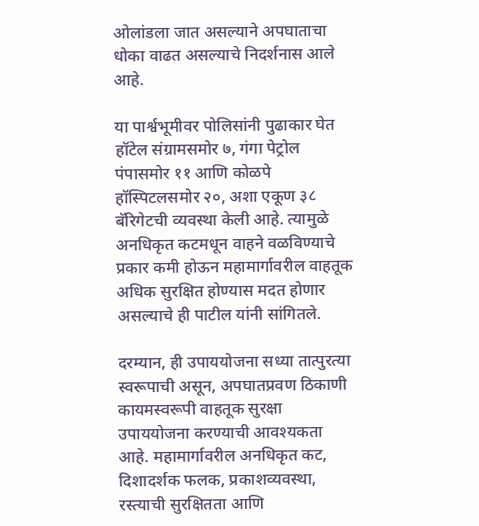ओलांडला जात असल्याने अपघाताचा धोका वाढत असल्याचे निदर्शनास आले आहे.

या पार्श्वभूमीवर पोलिसांनी पुढाकार घेत हॉटेल संग्रामसमोर ७, गंगा पेट्रोल पंपासमोर ११ आणि कोळपे हॉस्पिटलसमोर २०, अशा एकूण ३८ बॅरिगेटची व्यवस्था केली आहे. त्यामुळे अनधिकृत कटमधून वाहने वळविण्याचे प्रकार कमी होऊन महामार्गावरील वाहतूक अधिक सुरक्षित होण्यास मदत होणार असल्याचे ही पाटील यांनी सांगितले.

दरम्यान, ही उपाययोजना सध्या तात्पुरत्या स्वरूपाची असून, अपघातप्रवण ठिकाणी कायमस्वरूपी वाहतूक सुरक्षा उपाययोजना करण्याची आवश्यकता आहे. महामार्गावरील अनधिकृत कट, दिशादर्शक फलक, प्रकाशव्यवस्था, रस्त्याची सुरक्षितता आणि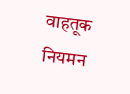वाहतूक नियमन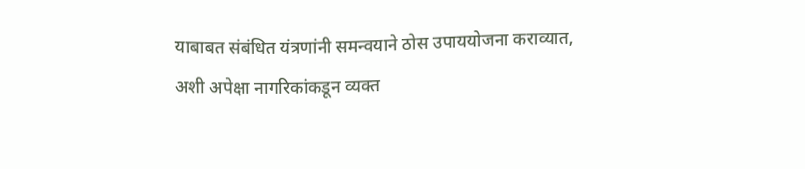याबाबत संबंधित यंत्रणांनी समन्वयाने ठोस उपाययोजना कराव्यात, अशी अपेक्षा नागरिकांकडून व्यक्त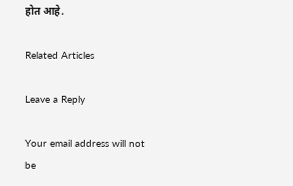होत आहे.

Related Articles

Leave a Reply

Your email address will not be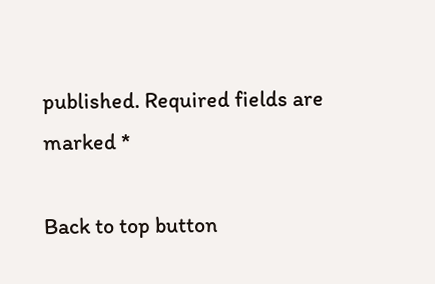published. Required fields are marked *

Back to top button